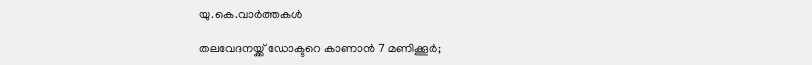യു.കെ.വാര്‍ത്തകള്‍

തലവേദനയ്ക്ക് ഡോക്ടറെ കാണാന്‍ 7 മണിക്കൂര്‍;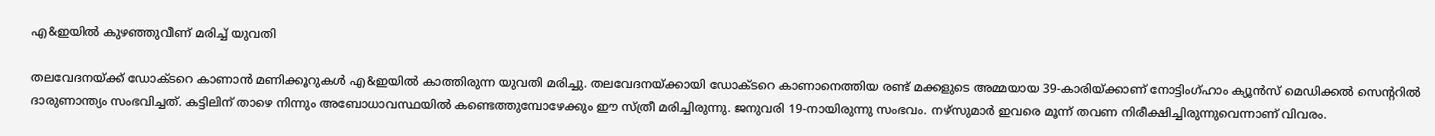എ&ഇയില്‍ കുഴഞ്ഞുവീണ് മരിച്ച് യുവതി

തലവേദനയ്ക്ക് ഡോക്ടറെ കാണാന്‍ മണിക്കൂറുകള്‍ എ&ഇയില്‍ കാത്തിരുന്ന യുവതി മരിച്ചു. തലവേദനയ്ക്കായി ഡോക്ടറെ കാണാനെത്തിയ രണ്ട് മക്കളുടെ അമ്മയായ 39-കാരിയ്ക്കാണ് നോട്ടിംഗ്ഹാം ക്യൂന്‍സ് മെഡിക്കല്‍ സെന്ററില്‍ ദാരുണാന്ത്യം സംഭവിച്ചത്. കട്ടിലിന് താഴെ നിന്നും അബോധാവസ്ഥയില്‍ കണ്ടെത്തുമ്പോഴേക്കും ഈ സ്ത്രീ മരിച്ചിരുന്നു. ജനുവരി 19-നായിരുന്നു സംഭവം. നഴ്‌സുമാര്‍ ഇവരെ മൂന്ന് തവണ നിരീക്ഷിച്ചിരുന്നുവെന്നാണ് വിവരം.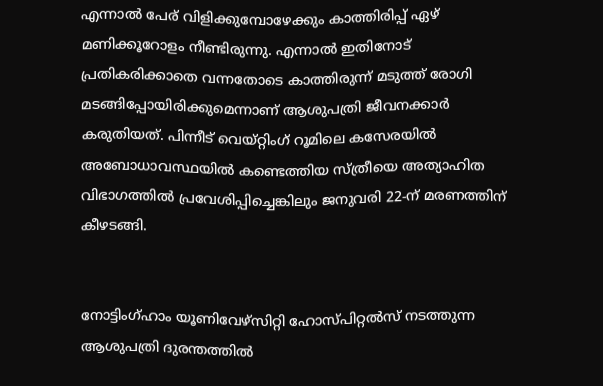എന്നാല്‍ പേര് വിളിക്കുമ്പോഴേക്കും കാത്തിരിപ്പ് ഏഴ് മണിക്കൂറോളം നീണ്ടിരുന്നു. എന്നാല്‍ ഇതിനോട് പ്രതികരിക്കാതെ വന്നതോടെ കാത്തിരുന്ന് മടുത്ത് രോഗി മടങ്ങിപ്പോയിരിക്കുമെന്നാണ് ആശുപത്രി ജീവനക്കാര്‍ കരുതിയത്. പിന്നീട് വെയ്റ്റിംഗ് റൂമിലെ കസേരയില്‍ അബോധാവസ്ഥയില്‍ കണ്ടെത്തിയ സ്ത്രീയെ അത്യാഹിത വിഭാഗത്തില്‍ പ്രവേശിപ്പിച്ചെങ്കിലും ജനുവരി 22-ന് മരണത്തിന് കീഴടങ്ങി.


നോട്ടിംഗ്ഹാം യൂണിവേഴ്‌സിറ്റി ഹോസ്പിറ്റല്‍സ് നടത്തുന്ന ആശുപത്രി ദുരന്തത്തില്‍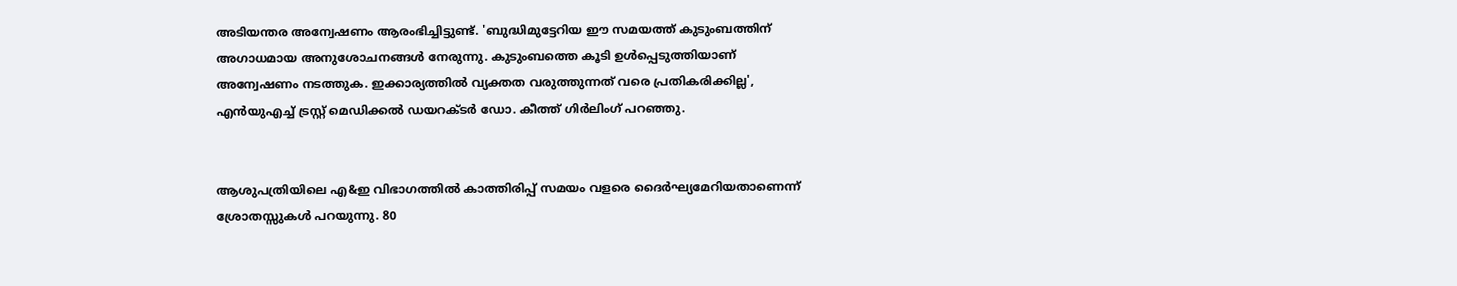അടിയന്തര അന്വേഷണം ആരംഭിച്ചിട്ടുണ്ട്. 'ബുദ്ധിമുട്ടേറിയ ഈ സമയത്ത് കുടുംബത്തിന് അഗാധമായ അനുശോചനങ്ങള്‍ നേരുന്നു. കുടുംബത്തെ കൂടി ഉള്‍പ്പെടുത്തിയാണ് അന്വേഷണം നടത്തുക. ഇക്കാര്യത്തില്‍ വ്യക്തത വരുത്തുന്നത് വരെ പ്രതികരിക്കില്ല', എന്‍യുഎച്ച് ട്രസ്റ്റ് മെഡിക്കല്‍ ഡയറക്ടര്‍ ഡോ. കീത്ത് ഗിര്‍ലിംഗ് പറഞ്ഞു.


ആശുപത്രിയിലെ എ&ഇ വിഭാഗത്തില്‍ കാത്തിരിപ്പ് സമയം വളരെ ദൈര്‍ഘ്യമേറിയതാണെന്ന് ശ്രോതസ്സുകള്‍ പറയുന്നു. 80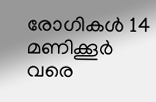രോഗികള്‍ 14 മണിക്കൂര്‍ വരെ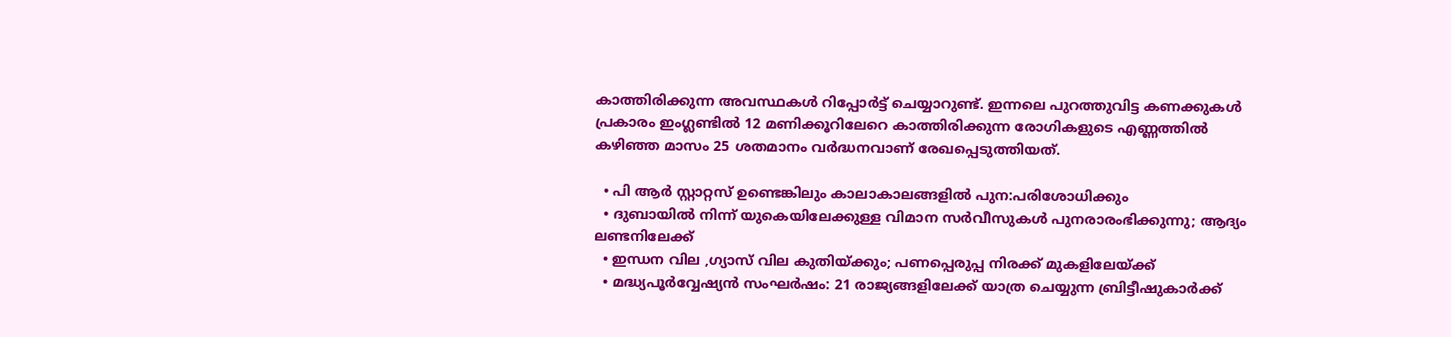കാത്തിരിക്കുന്ന അവസ്ഥകള്‍ റിപ്പോര്‍ട്ട് ചെയ്യാറുണ്ട്. ഇന്നലെ പുറത്തുവിട്ട കണക്കുകള്‍ പ്രകാരം ഇംഗ്ലണ്ടില്‍ 12 മണിക്കൂറിലേറെ കാത്തിരിക്കുന്ന രോഗികളുടെ എണ്ണത്തില്‍ കഴിഞ്ഞ മാസം 25 ശതമാനം വര്‍ദ്ധനവാണ് രേഖപ്പെടുത്തിയത്.

  • പി ആര്‍ സ്റ്റാറ്റസ് ഉണ്ടെങ്കിലും കാലാകാലങ്ങളില്‍ പുന:പരിശോധിക്കും
  • ദുബായില്‍ നിന്ന് യുകെയിലേക്കുള്ള വിമാന സര്‍വീസുകള്‍ പുനരാരംഭിക്കുന്നു; ആദ്യം ലണ്ടനിലേക്ക്
  • ഇന്ധന വില ,ഗ്യാസ് വില കുതിയ്ക്കും; പണപ്പെരുപ്പ നിരക്ക് മുകളിലേയ്ക്ക്
  • മദ്ധ്യപൂര്‍വ്വേഷ്യന്‍ സംഘര്‍ഷം: 21 രാജ്യങ്ങളിലേക്ക് യാത്ര ചെയ്യുന്ന ബ്രിട്ടീഷുകാര്‍ക്ക്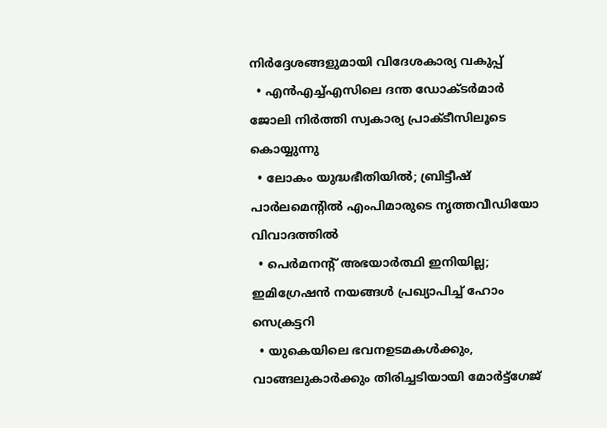നിര്‍ദ്ദേശങ്ങളുമായി വിദേശകാര്യ വകുപ്പ്
  • എന്‍എച്ച്എസിലെ ദന്ത ഡോക്ടര്‍മാര്‍ ജോലി നിര്‍ത്തി സ്വകാര്യ പ്രാക്ടീസിലൂടെ കൊയ്യുന്നു
  • ലോകം യുദ്ധഭീതിയില്‍; ബ്രിട്ടീഷ് പാര്‍ലമെന്റില്‍ എംപിമാരുടെ നൃത്തവീഡിയോ വിവാദത്തില്‍
  • പെര്‍മനന്റ് അഭയാര്‍ത്ഥി ഇനിയില്ല; ഇമിഗ്രേഷന്‍ നയങ്ങള്‍ പ്രഖ്യാപിച്ച് ഹോം സെക്രട്ടറി
  • യുകെയിലെ ഭവനഉടമകള്‍ക്കും, വാങ്ങലുകാര്‍ക്കും തിരിച്ചടിയായി മോര്‍ട്ട്‌ഗേജ്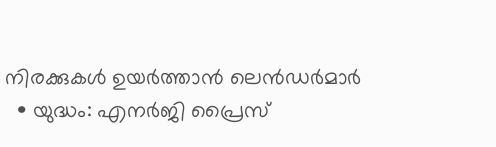നിരക്കുകള്‍ ഉയര്‍ത്താന്‍ ലെന്‍ഡര്‍മാര്‍
  • യുദ്ധം: എനര്‍ജി പ്രൈസ്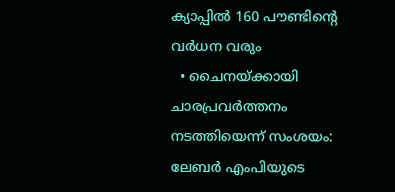ക്യാപ്പില്‍ 160 പൗണ്ടിന്റെ വര്‍ധന വരും
  • ചൈനയ്ക്കായി ചാരപ്രവര്‍ത്തനം നടത്തിയെന്ന് സംശയം: ലേബര്‍ എംപിയുടെ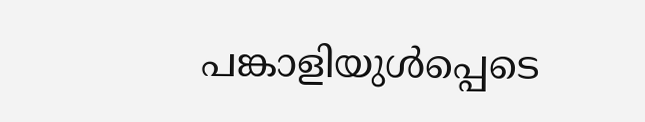പങ്കാളിയുള്‍പ്പെടെ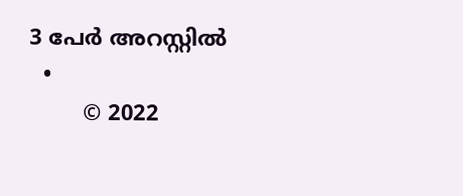3 പേര്‍ അറസ്റ്റില്‍
  •
        © 2022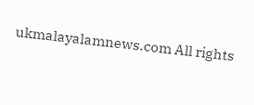ukmalayalamnews.com All rights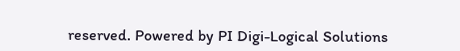reserved. Powered by PI Digi-Logical Solutions